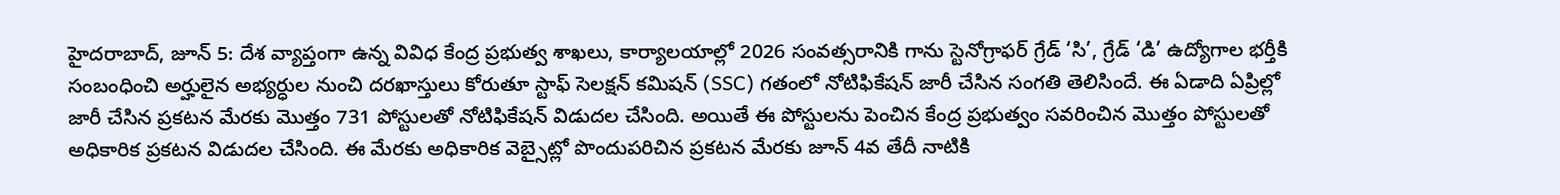హైదరాబాద్, జూన్ 5: దేశ వ్యాప్తంగా ఉన్న వివిధ కేంద్ర ప్రభుత్వ శాఖలు, కార్యాలయాల్లో 2026 సంవత్సరానికి గాను స్టెనోగ్రాఫర్ గ్రేడ్ ‘సి’, గ్రేడ్ ‘డి’ ఉద్యోగాల భర్తీకి సంబంధించి అర్హులైన అభ్యర్ధుల నుంచి దరఖాస్తులు కోరుతూ స్టాఫ్ సెలక్షన్ కమిషన్ (SSC) గతంలో నోటిఫికేషన్ జారీ చేసిన సంగతి తెలిసిందే. ఈ ఏడాది ఏప్రిల్లో జారీ చేసిన ప్రకటన మేరకు మొత్తం 731 పోస్టులతో నోటిఫికేషన్ విడుదల చేసింది. అయితే ఈ పోస్టులను పెంచిన కేంద్ర ప్రభుత్వం సవరించిన మొత్తం పోస్టులతో అధికారిక ప్రకటన విడుదల చేసింది. ఈ మేరకు అధికారిక వెబ్సైట్లో పొందుపరిచిన ప్రకటన మేరకు జూన్ 4వ తేదీ నాటికి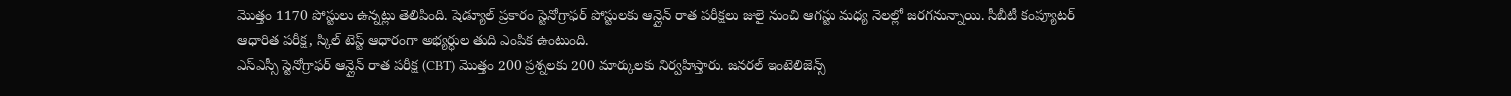మొత్తం 1170 పోస్టులు ఉన్నట్లు తెలిపింది. షెడ్యూల్ ప్రకారం స్టెనోగ్రాఫర్ పోస్టులకు ఆన్లైన్ రాత పరీక్షలు జులై నుంచి ఆగస్టు మధ్య నెలల్లో జరగనున్నాయి. సీబీటీ కంప్యూటర్ ఆధారిత పరీక్ష, స్కిల్ టెస్ట్ ఆధారంగా అభ్యర్ధుల తుది ఎంపిక ఉంటుంది.
ఎస్ఎస్సీ స్టెనోగ్రాఫర్ ఆన్లైన్ రాత పరీక్ష (CBT) మొత్తం 200 ప్రశ్నలకు 200 మార్కులకు నిర్వహిస్తారు. జనరల్ ఇంటెలిజెన్స్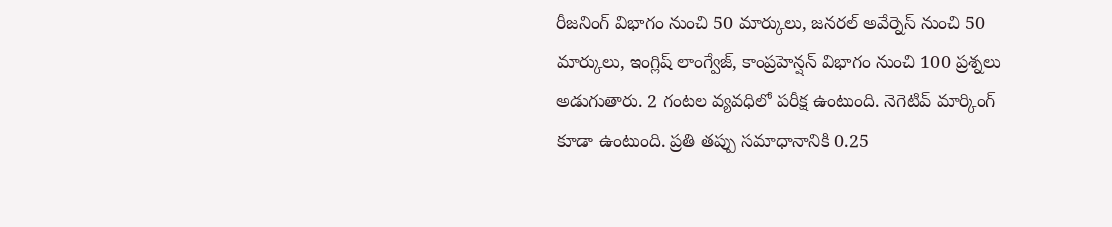రీజనింగ్ విభాగం నుంచి 50 మార్కులు, జనరల్ అవేర్నెస్ నుంచి 50 మార్కులు, ఇంగ్లిష్ లాంగ్వేజ్, కాంప్రహెన్షన్ విభాగం నుంచి 100 ప్రశ్నలు అడుగుతారు. 2 గంటల వ్యవధిలో పరీక్ష ఉంటుంది. నెగెటివ్ మార్కింగ్ కూడా ఉంటుంది. ప్రతి తప్పు సమాధానానికి 0.25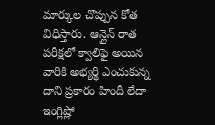మార్కుల చొప్పున కోత విధిస్తారు. ఆన్లైన్ రాత పరీక్షలో క్వాలిఫై అయిన వారికి అభ్యర్థి ఎంచుకున్న దాని ప్రకారం హిందీ లేదా ఇంగ్లిష్లో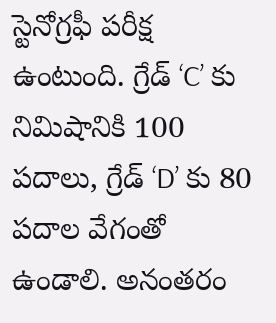స్టెనోగ్రఫీ పరీక్ష ఉంటుంది. గ్రేడ్ ‘C’ కు నిమిషానికి 100 పదాలు, గ్రేడ్ ‘D’ కు 80 పదాల వేగంతో ఉండాలి. అనంతరం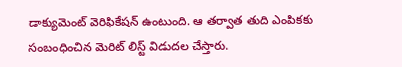డాక్యుమెంట్ వెరిఫికేషన్ ఉంటుంది. ఆ తర్వాత తుది ఎంపికకు సంబంధించిన మెరిట్ లిస్ట్ విడుదల చేస్తారు.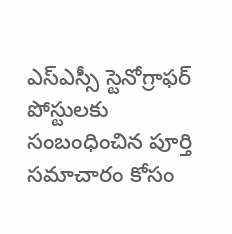ఎస్ఎస్సీ స్టెనోగ్రాఫర్ పోస్టులకు సంబంధించిన పూర్తి సమాచారం కోసం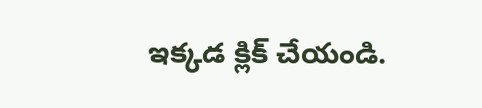ఇక్కడ క్లిక్ చేయండి.